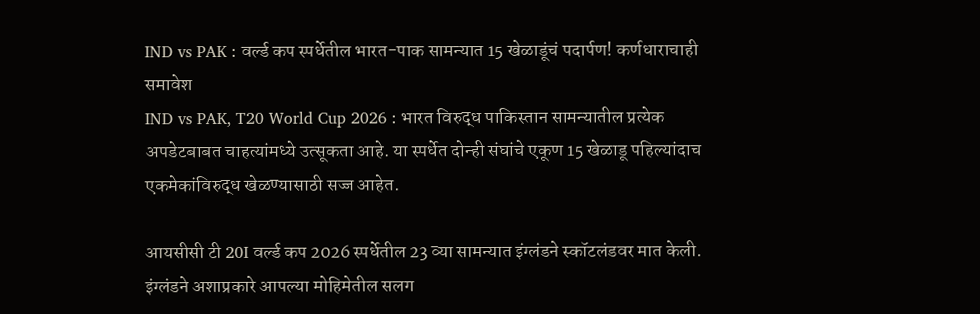IND vs PAK : वर्ल्ड कप स्पर्धेतील भारत-पाक सामन्यात 15 खेळाडूंचं पदार्पण! कर्णधाराचाही समावेश
IND vs PAK, T20 World Cup 2026 : भारत विरुद्ध पाकिस्तान सामन्यातील प्रत्येक अपडेटबाबत चाहत्यांमध्ये उत्सूकता आहे. या स्पर्धेत दोन्ही संघांचे एकूण 15 खेळाडू पहिल्यांदाच एकमेकांविरुद्ध खेळण्यासाठी सज्ज आहेत.

आयसीसी टी 20I वर्ल्ड कप 2026 स्पर्धेतील 23 व्या सामन्यात इंग्लंडने स्कॉटलंडवर मात केली. इंग्लंडने अशाप्रकारे आपल्या मोहिमेतील सलग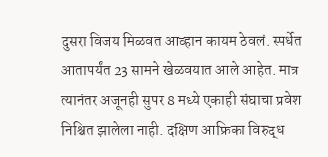दुसरा विजय मिळवत आव्हान कायम ठेवलं. स्पर्धेत आतापर्यंत 23 सामने खेळवयात आले आहेत. मात्र त्यानंतर अजूनही सुपर 8 मध्ये एकाही संघाचा प्रवेश निश्चित झालेला नाही. दक्षिण आफ्रिका विरुद्ध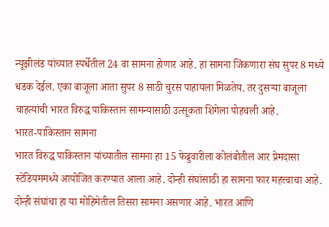न्यूझीलंड यांच्यात स्पर्धेतील 24 वा सामना होणार आहे. हा सामना जिंकणारा संघ सुपर 8 मध्ये धडक देईल. एका बाजूला आता सुपर 8 साठी चुरस पाहायला मिळतेय. तर दुसऱ्या बाजूला चाहत्यांची भारत विरुद्ध पाकिस्तान सामन्यासाठी उत्सूकता शिगेला पोहचली आहे.
भारत-पाकिस्तान सामना
भारत विरुद्ध पाकिस्तान यांच्यातील सामना हा 15 फेब्रुवारीला कोलंबोतील आर प्रेमदासा स्टेडियममध्ये आयोजित करण्यात आला आहे. दोन्ही संघांसाठी हा सामना फार महत्त्वाचा आहे. दोन्ही संघांचा हा या मोहिमेतील तिसरा सामना असणार आहे. भारत आणि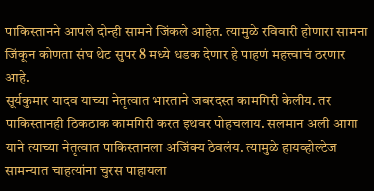पाकिस्तानने आपले दोन्ही सामने जिंकले आहेत. त्यामुळे रविवारी होणारा सामना जिंकून कोणता संघ थेट सुपर 8 मध्ये धडक देणार हे पाहणं महत्त्वाचं ठरणार आहे.
सूर्यकुमार यादव याच्या नेतृत्वात भारताने जबरदस्त कामगिरी केलीय. तर पाकिस्तानही ठिकठाक कामगिरी करत इथवर पोहचलाय. सलमान अली आगा याने त्याच्या नेतृत्वात पाकिस्तानला अजिंक्य ठेवलंय. त्यामुळे हायव्होल्टेज सामन्यात चाहत्यांना चुरस पाहायला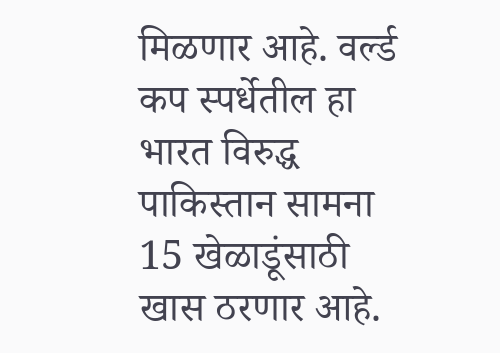मिळणार आहे. वर्ल्ड कप स्पर्धेतील हा भारत विरुद्ध पाकिस्तान सामना 15 खेळाडूंसाठी खास ठरणार आहे.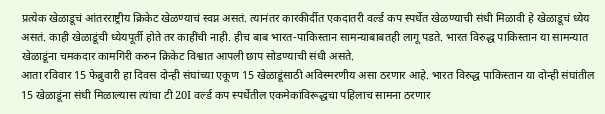प्रत्येक खेळाडूचं आंतरराष्ट्रीय क्रिकेट खेळण्याचं स्वप्न असतं. त्यानंतर कारकीर्दीत एकदातरी वर्ल्ड कप स्पर्धेत खेळण्याची संधी मिळावी हे खेळाडूचं ध्येय असतं. काही खेळाडूंची ध्येयपूर्ती होते तर काहींची नाही. हीच बाब भारत-पाकिस्तान सामन्याबाबतही लागू पडते. भारत विरुद्ध पाकिस्तान या सामन्यात खेळाडूंना चमकदार कामगिरी करुन क्रिकेट विश्वात आपली छाप सोडण्याची संधी असते.
आता रविवार 15 फेब्रुवारी हा दिवस दोन्ही संघांच्या एकूण 15 खेळाडूंसाठी अविस्मरणीय असा ठरणार आहे. भारत विरुद्ध पाकिस्तान या दोन्ही संघांतील 15 खेळाडूंना संधी मिळाल्यास त्यांचा टी 20I वर्ल्ड कप स्पर्धेतील एकमेकांविरूद्धचा पहिलाच सामना ठरणार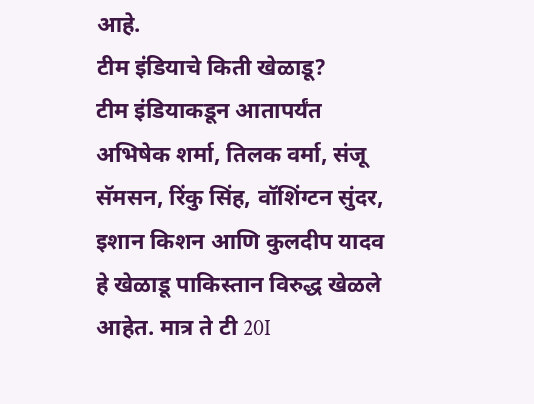आहे.
टीम इंडियाचे किती खेळाडू?
टीम इंडियाकडून आतापर्यंत अभिषेक शर्मा, तिलक वर्मा, संजू सॅमसन, रिंकु सिंह, वॉशिंग्टन सुंदर, इशान किशन आणि कुलदीप यादव हे खेळाडू पाकिस्तान विरुद्ध खेळले आहेत. मात्र ते टी 20I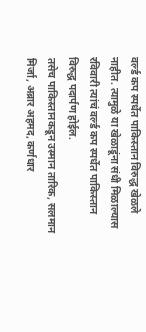वर्ल्ड कप स्पर्धेत पाकिस्तान विरुद्ध खेळले नाहीत. त्यामुळे या खेळाडूंना संधी मिळाल्यास रविवारी त्यांचं वर्ल्ड कप स्पर्धेत पाकिस्तान विरुद्ध पदार्पण होईल.
तसेच पाकिस्तानकडून उस्मान तारिक, सलमान मिर्जा, अब्रार अहमद, कर्णधार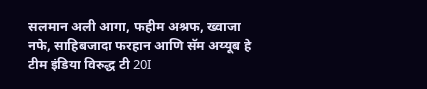सलमान अली आगा, फहीम अश्रफ, ख्वाजा नफे, साहिबजादा फरहान आणि सॅम अय्यूब हे टीम इंडिया विरुद्ध टी 20I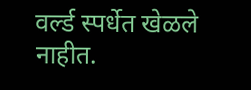वर्ल्ड स्पर्धेत खेळले नाहीत.